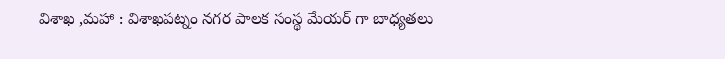విశాఖ ,మహా : విశాఖపట్నం నగర పాలక సంస్థ మేయర్ గా బాధ్యతలు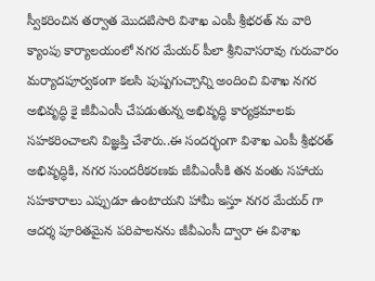స్వీకరించిన తర్వాత మొదటిసారి విశాఖ ఎంపీ శ్రీభరత్ ను వారి క్యాంపు కార్యాలయంలో నగర మేయర్ పీలా శ్రీనివాసరావు గురువారం మర్యాదపూర్వకంగా కలసి పుష్పగుచ్చాన్ని అందించి విశాఖ నగర అభివృద్ధి కై జీవీఎంసీ చేపడుతున్న అభివృద్ధి కార్యక్రమాలకు సహకరించాలని విజ్ఞప్తి చేశారు..ఈ సందర్భంగా విశాఖ ఎంపీ శ్రీభరత్ అభివృద్ధికి, నగర సుందరీకరణకు జీవీఎంసీకి తన వంతు సహాయ సహకారాలు ఎప్పుడూ ఉంటాయని హామీ ఇస్తూ నగర మేయర్ గా ఆదర్శ పూరితమైన పరిపాలనను జీవీఎంసీ ద్వారా ఈ విశాఖ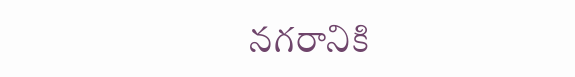నగరానికి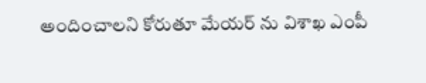అందించాలని కోరుతూ మేయర్ ను విశాఖ ఎంపీ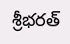శ్రీభరత్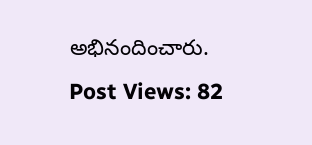అభినందించారు.
Post Views: 82